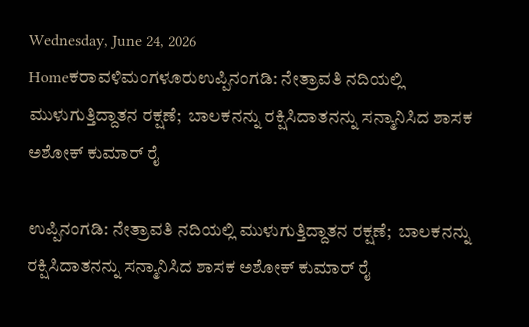Wednesday, June 24, 2026
Homeಕರಾವಳಿಮಂಗಳೂರುಉಪ್ಪಿನಂಗಡಿ: ನೇತ್ರಾವತಿ ನದಿಯಲ್ಲಿ ಮುಳುಗುತ್ತಿದ್ದಾತನ ರಕ್ಷಣೆ;  ಬಾಲಕನನ್ನು ರಕ್ಷಿಸಿದಾತನನ್ನು ಸನ್ಮಾನಿಸಿದ ಶಾಸಕ ಅಶೋಕ್ ಕುಮಾರ್ ರೈ

ಉಪ್ಪಿನಂಗಡಿ: ನೇತ್ರಾವತಿ ನದಿಯಲ್ಲಿ ಮುಳುಗುತ್ತಿದ್ದಾತನ ರಕ್ಷಣೆ;  ಬಾಲಕನನ್ನು ರಕ್ಷಿಸಿದಾತನನ್ನು ಸನ್ಮಾನಿಸಿದ ಶಾಸಕ ಅಶೋಕ್ ಕುಮಾರ್ ರೈ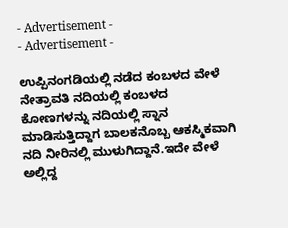- Advertisement -
- Advertisement -

ಉಪ್ಪಿನಂಗಡಿಯಲ್ಲಿ ನಡೆದ ಕಂಬಳದ ವೇಳೆ ನೇತ್ರಾವತಿ ನದಿಯಲ್ಲಿ ಕಂಬಳದ ಕೋಣಗಳನ್ನು ನದಿಯಲ್ಲಿ ಸ್ನಾನ ಮಾಡಿಸುತ್ತಿದ್ದಾಗ ಬಾಲಕನೊಬ್ಬ ಆಕಸ್ಮಿಕವಾಗಿ ನದಿ ನೀರಿನಲ್ಲಿ ಮುಳುಗಿದ್ದಾನೆ.ಇದೇ ವೇಳೆ ಅಲ್ಲಿದ್ದ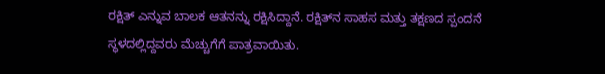ರಕ್ಷಿತ್‌ ಎನ್ನುವ ಬಾಲಕ ಆತನನ್ನು ರಕ್ಷಿಸಿದ್ದಾನೆ. ರಕ್ಷಿತ್‌ನ ಸಾಹಸ ಮತ್ತು ತಕ್ಷಣದ ಸ್ಪಂದನೆ ಸ್ಥಳದಲ್ಲಿದ್ದವರು ಮೆಚ್ಚುಗೆಗೆ ಪಾತ್ರವಾಯಿತು.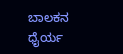ಬಾಲಕನ ಧೈರ್ಯ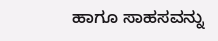ಹಾಗೂ ಸಾಹಸವನ್ನು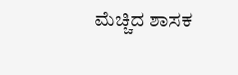ಮೆಚ್ಚಿದ ಶಾಸಕ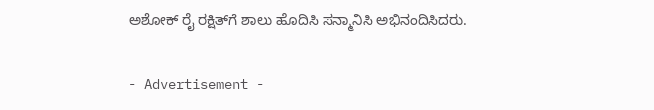ಅಶೋಕ್‌ ರೈ ರಕ್ಷಿತ್‌ಗೆ ಶಾಲು ಹೊದಿಸಿ ಸನ್ಮಾನಿಸಿ ಅಭಿನಂದಿಸಿದರು.

- Advertisement -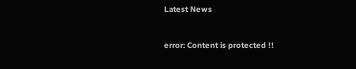Latest News

error: Content is protected !!